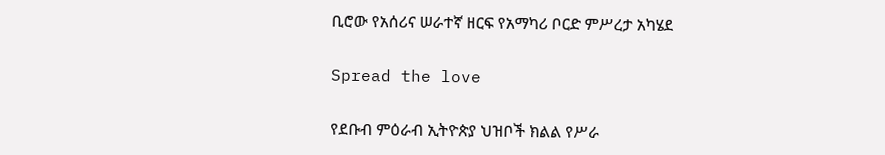ቢሮው የአሰሪና ሠራተኛ ዘርፍ የአማካሪ ቦርድ ምሥረታ አካሄደ

Spread the love

የደቡብ ምዕራብ ኢትዮጵያ ህዝቦች ክልል የሥራ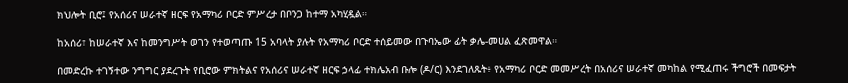ክህሎት ቢሮ፤ የአሰሪና ሠራተኛ ዘርፍ የአማካሪ ቦርድ ምሥረታ በቦንጋ ከተማ አካሂዷል።

ከአሰሪ፣ ከሠራተኛ እና ከመንግሥት ወገን የተወጣጡ 15 አባላት ያሉት የአማካሪ ቦርድ ተሰይመው በጉባኤው ፊት ቃሌ-መሀል ፈጽመዋል።

በመድረኩ ተገኝተው ንግግር ያደረጉት የቢሮው ምክትልና የአሰሪና ሠራተኛ ዘርፍ ኃላፊ ተክሌአብ ቡሎ (ዶ/ር) እንደገለጹት፥ የአማካሪ ቦርድ መመሥረት በአሰሪና ሠራተኛ መካከል የሚፈጠሩ ችግሮች በመፍታት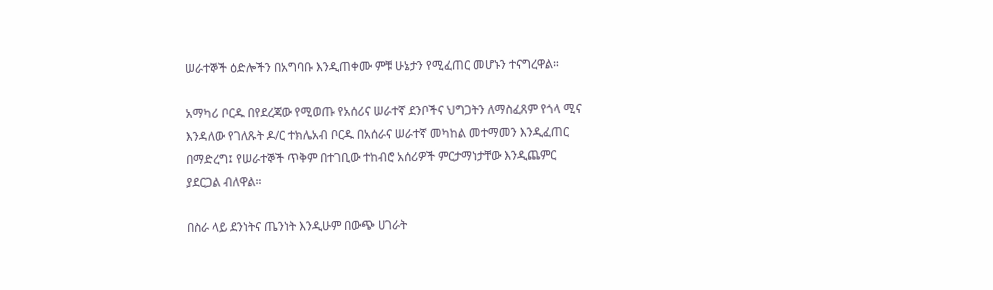ሠራተኞች ዕድሎችን በአግባቡ እንዲጠቀሙ ምቹ ሁኔታን የሚፈጠር መሆኑን ተናግረዋል።

አማካሪ ቦርዱ በየደረጃው የሚወጡ የአሰሪና ሠራተኛ ደንቦችና ህግጋትን ለማስፈጸም የጎላ ሚና እንዳለው የገለጹት ዶ/ር ተክሌአብ ቦርዱ በአሰራና ሠራተኛ መካከል መተማመን እንዲፈጠር በማድረግ፤ የሠራተኞች ጥቅም በተገቢው ተከብሮ አሰሪዎች ምርታማነታቸው እንዲጨምር ያደርጋል ብለዋል።

በስራ ላይ ደንነትና ጤንነት እንዲሁም በውጭ ሀገራት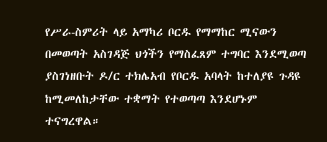የሥራ-ስምሪት ላይ አማካሪ ቦርዱ የማማከር ሚናውን በመወጣት አስገዳጅ ህጎችን የማስፈጸም ተግባር እንደሚወጣ ያስገነዘቡት ዶ/ር ተክሌአብ የቦርዱ አባላት ከተለያዩ ጉዳዩ ከሚመለከታቸው ተቋማት የተወጣጣ እንደሆኑም ተናግረዋል።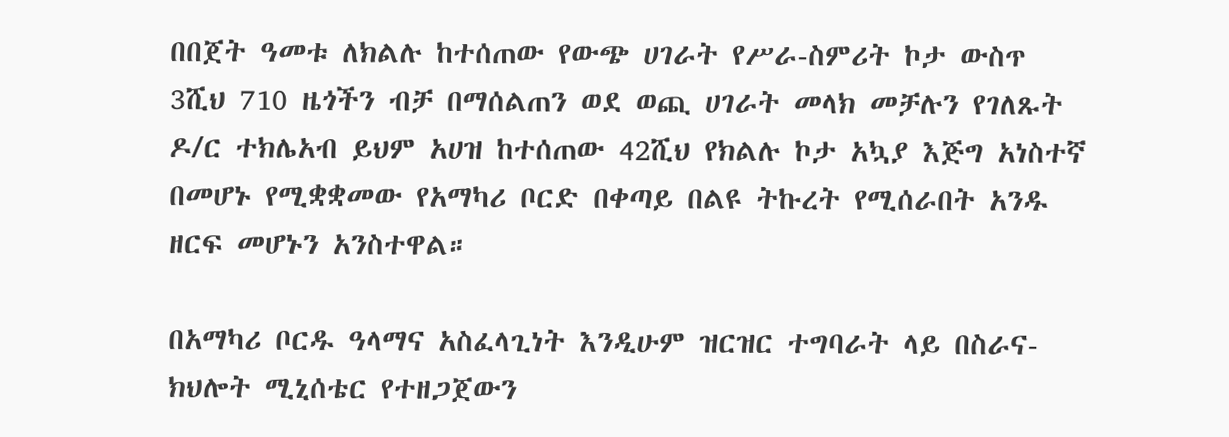በበጀት ዓመቱ ለክልሉ ከተሰጠው የውጭ ሀገራት የሥራ-ስምሪት ኮታ ውስጥ 3ሺህ 710 ዜጎችን ብቻ በማሰልጠን ወደ ወጪ ሀገራት መላክ መቻሉን የገለጹት ዶ/ር ተክሌአብ ይህም አሀዝ ከተሰጠው 42ሺህ የክልሉ ኮታ አኳያ እጅግ አነስተኛ በመሆኑ የሚቋቋመው የአማካሪ ቦርድ በቀጣይ በልዩ ትኩረት የሚሰራበት አንዱ ዘርፍ መሆኑን አንስተዋል።

በአማካሪ ቦርዱ ዓላማና አስፈላጊነት እንዲሁም ዝርዝር ተግባራት ላይ በስራና-ክህሎት ሚኒሰቴር የተዘጋጀውን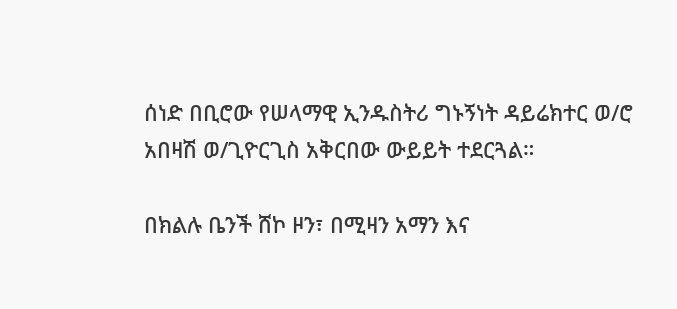ሰነድ በቢሮው የሠላማዊ ኢንዱስትሪ ግኑኝነት ዳይሬክተር ወ/ሮ አበዛሽ ወ/ጊዮርጊስ አቅርበው ውይይት ተደርጓል።

በክልሉ ቤንች ሸኮ ዞን፣ በሚዛን አማን እና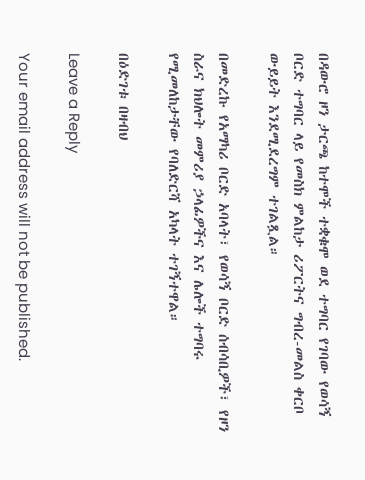በዳውሮ ዞን ታርጫ ከተሞች ተቋቁሞ ወደ ተግባር የገባው የወሳኝ ቦርድ ተግባር ላይ የመስክ ምልከታ ሪፖርትና ግብረ-መልስ ቀርቦ ውይይት እንደሚደረግም ተገልጿል።

በመድረኩ የአማካሪ ቦርድ አባላት፣ የወሳኝ ቦርድ ሰብሳቢዎች፣ የዞን ስራና ክህሎት መምሪያ ኃላፊዎችና እና ሌሎች ተግባሩ የሚመለከታቸው የባለድርሻ አካላት ተገኝተዋል።

በዕድገቱ በዛብህ

Leave a Reply

Your email address will not be published.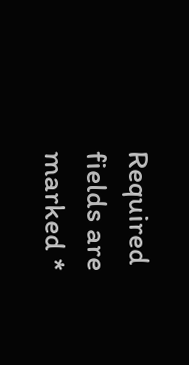Required fields are marked *